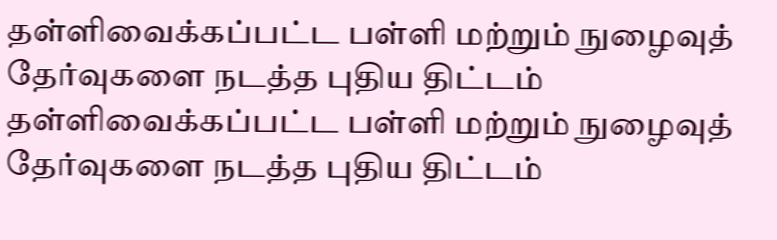தள்ளிவைக்கப்பட்ட பள்ளி மற்றும் நுழைவுத் தேர்வுகளை நடத்த புதிய திட்டம்
தள்ளிவைக்கப்பட்ட பள்ளி மற்றும் நுழைவுத் தேர்வுகளை நடத்த புதிய திட்டம்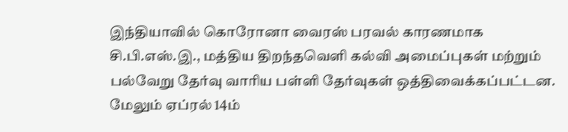இந்தியாவில் கொரோனா வைரஸ் பரவல் காரணமாக சி.பி.எஸ்.இ., மத்திய திறந்தவெளி கல்வி அமைப்புகள் மற்றும் பல்வேறு தேர்வு வாரிய பள்ளி தேர்வுகள் ஒத்திவைக்கப்பட்டன. மேலும் ஏப்ரல் 14ம்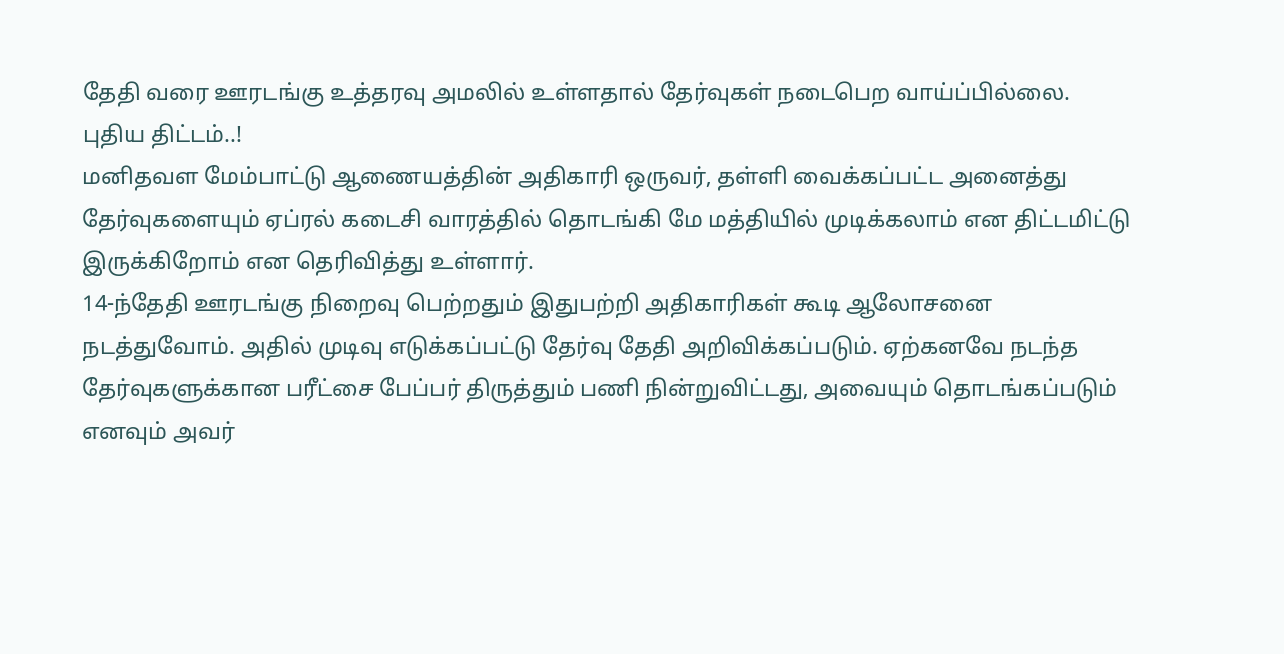தேதி வரை ஊரடங்கு உத்தரவு அமலில் உள்ளதால் தேர்வுகள் நடைபெற வாய்ப்பில்லை.
புதிய திட்டம்..!
மனிதவள மேம்பாட்டு ஆணையத்தின் அதிகாரி ஒருவர், தள்ளி வைக்கப்பட்ட அனைத்து தேர்வுகளையும் ஏப்ரல் கடைசி வாரத்தில் தொடங்கி மே மத்தியில் முடிக்கலாம் என திட்டமிட்டு இருக்கிறோம் என தெரிவித்து உள்ளார்.
14-ந்தேதி ஊரடங்கு நிறைவு பெற்றதும் இதுபற்றி அதிகாரிகள் கூடி ஆலோசனை நடத்துவோம். அதில் முடிவு எடுக்கப்பட்டு தேர்வு தேதி அறிவிக்கப்படும். ஏற்கனவே நடந்த தேர்வுகளுக்கான பரீட்சை பேப்பர் திருத்தும் பணி நின்றுவிட்டது, அவையும் தொடங்கப்படும் எனவும் அவர்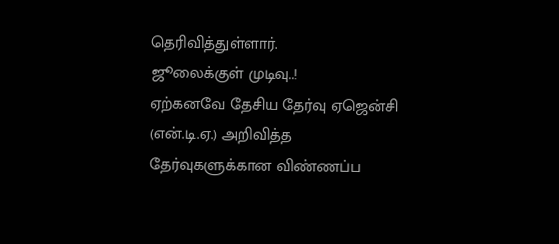தெரிவித்துள்ளார்.
ஜூலைக்குள் முடிவு..!
ஏற்கனவே தேசிய தேர்வு ஏஜென்சி (என்.டி.ஏ.) அறிவித்த தேர்வுகளுக்கான விண்ணப்ப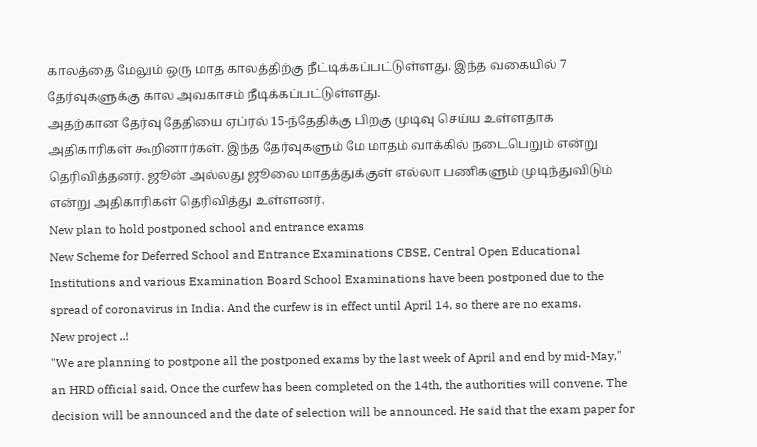காலத்தை மேலும் ஒரு மாத காலத்திற்கு நீட்டிக்கப்பட்டுள்ளது. இந்த வகையில் 7 தேர்வுகளுக்கு கால அவகாசம் நீடிக்கப்பட்டுள்ளது.
அதற்கான தேர்வு தேதியை ஏப்ரல் 15-ந்தேதிக்கு பிறகு முடிவு செய்ய உள்ளதாக அதிகாரிகள் கூறினார்கள். இந்த தேர்வுகளும் மே மாதம் வாக்கில் நடைபெறும் என்று தெரிவித்தனர். ஜூன் அல்லது ஜூலை மாதத்துக்குள் எல்லா பணிகளும் முடிந்துவிடும் என்று அதிகாரிகள் தெரிவித்து உள்ளனர்.
New plan to hold postponed school and entrance exams
New Scheme for Deferred School and Entrance Examinations CBSE, Central Open Educational Institutions and various Examination Board School Examinations have been postponed due to the spread of coronavirus in India. And the curfew is in effect until April 14, so there are no exams.
New project ..!
"We are planning to postpone all the postponed exams by the last week of April and end by mid-May," an HRD official said. Once the curfew has been completed on the 14th, the authorities will convene. The decision will be announced and the date of selection will be announced. He said that the exam paper for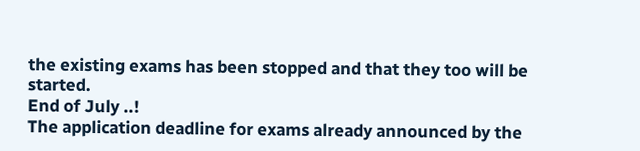the existing exams has been stopped and that they too will be started.
End of July ..!
The application deadline for exams already announced by the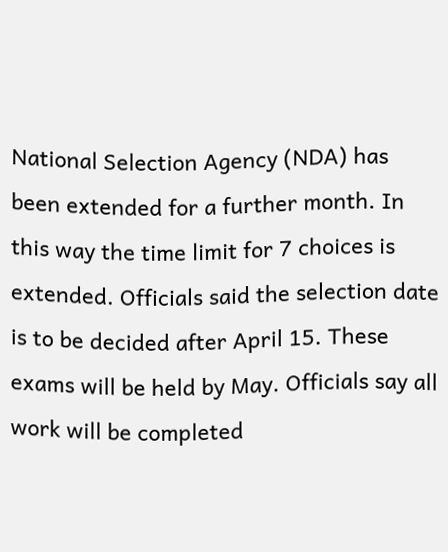National Selection Agency (NDA) has been extended for a further month. In this way the time limit for 7 choices is extended. Officials said the selection date is to be decided after April 15. These exams will be held by May. Officials say all work will be completed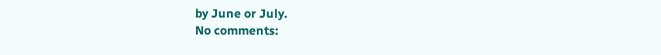by June or July.
No comments: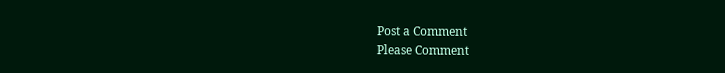Post a Comment
Please Comment